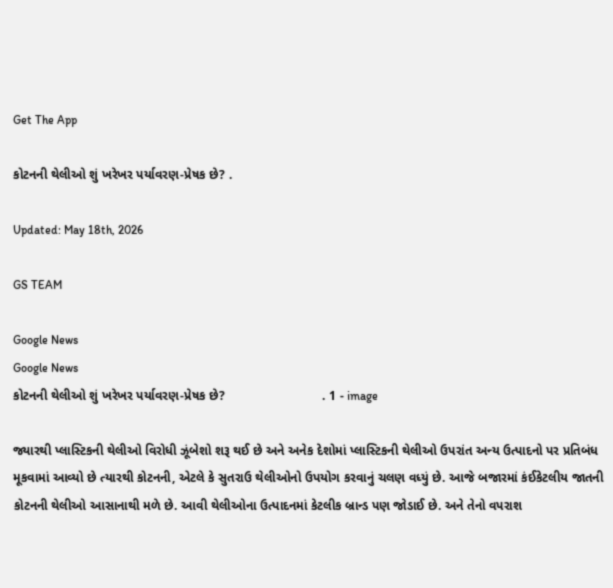Get The App

કોટનની થેલીઓ શું ખરેખર પર્યાવરણ-પ્રેષક છે? .

Updated: May 18th, 2026

GS TEAM

Google News
Google News
કોટનની થેલીઓ શું ખરેખર પર્યાવરણ-પ્રેષક છે?                           . 1 - image

જ્યારથી પ્લાસ્ટિકની થેલીઓ વિરોધી ઝૂંબેશો શરૂ થઈ છે અને અનેક દેશોમાં પ્લાસ્ટિકની થેલીઓ ઉપરાંત અન્ય ઉત્પાદનો પર પ્રતિબંધ મૂકવામાં આવ્યો છે ત્યારથી કોટનની, એટલે કે સુતરાઉ થેલીઓનો ઉપયોગ કરવાનું ચલણ વધ્યું છે. આજે બજારમાં કંઈકેટલીય જાતની કોટનની થેલીઓ આસાનાથી મળે છે. આવી થેલીઓના ઉત્પાદનમાં કેટલીક બ્રાન્ડ પણ જોડાઈ છે. અને તેનો વપરાશ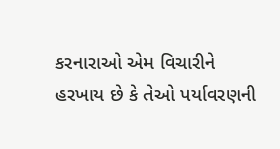કરનારાઓ એમ વિચારીને હરખાય છે કે તેઓ પર્યાવરણની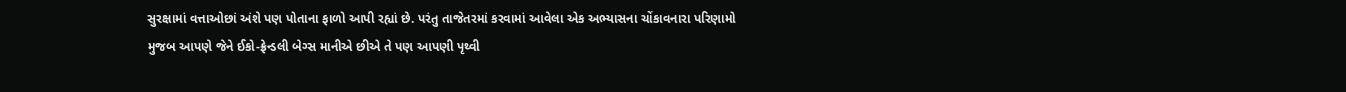સુરક્ષામાં વત્તાઓછાં અંશે પણ પોતાના ફાળો આપી રહ્યાં છે. પરંતુ તાજેતરમાં કરવામાં આવેલા એક અભ્યાસના ચોંકાવનારા પરિણામો મુજબ આપણે જેને ઈકો-ફ્રેન્ડલી બેગ્સ માનીએ છીએ તે પણ આપણી પૃથ્વી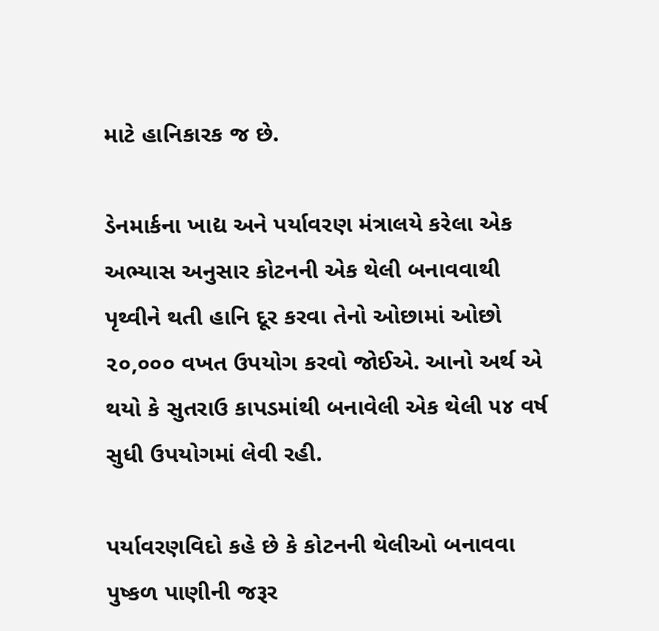માટે હાનિકારક જ છે.

ડેનમાર્કના ખાદ્ય અને પર્યાવરણ મંત્રાલયે કરેલા એક અભ્યાસ અનુસાર કોટનની એક થેલી બનાવવાથી પૃથ્વીને થતી હાનિ દૂર કરવા તેનો ઓછામાં ઓછો ૨૦,૦૦૦ વખત ઉપયોગ કરવો જોઈએ. આનો અર્થ એ થયો કે સુતરાઉ કાપડમાંથી બનાવેલી એક થેલી ૫૪ વર્ષ સુધી ઉપયોગમાં લેવી રહી.

પર્યાવરણવિદો કહે છે કે કોટનની થેલીઓ બનાવવા પુષ્કળ પાણીની જરૂર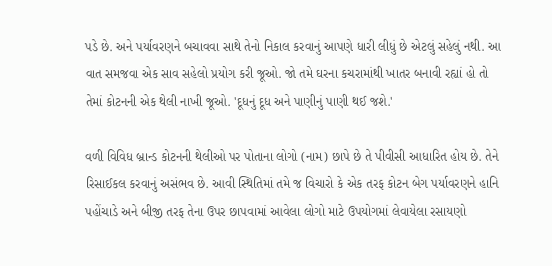પડે છે. અને પર્યાવરણને બચાવવા સાથે તેનો નિકાલ કરવાનું આપણે ધારી લીધું છે એટલું સહેલું નથી. આ વાત સમજવા એક સાવ સહેલો પ્રયોગ કરી જૂઓ. જો તમે ઘરના કચરામાંથી ખાતર બનાવી રહ્યાં હો તો તેમાં કોટનની એક થેલી નાખી જૂઓ. 'દૂધનું દૂધ અને પાણીનું પાણી થઈ જશે.'

વળી વિવિધ બ્રાન્ડ કોટનની થેલીઓ પર પોતાના લોગો (નામ) છાપે છે તે પીવીસી આધારિત હોય છે. તેને રિસાઈકલ કરવાનું અસંભવ છે. આવી સ્થિતિમાં તમે જ વિચારો કે એક તરફ કોટન બેગ પર્યાવરણને હાનિ પહોંચાડે અને બીજી તરફ તેના ઉપર છાપવામાં આવેલા લોગો માટે ઉપયોગમાં લેવાયેલા રસાયણો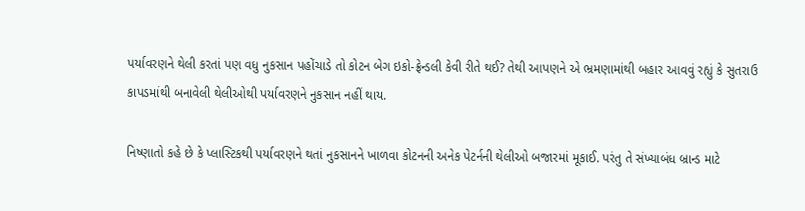પર્યાવરણને થેલી કરતાં પણ વધુ નુકસાન પહોંચાડે તો કોટન બેગ ઇકો-ફ્રેન્ડલી કેવી રીતે થઈ? તેથી આપણને એ ભ્રમણામાંથી બહાર આવવું રહ્યું કે સુતરાઉ કાપડમાંથી બનાવેલી થેલીઓથી પર્યાવરણને નુકસાન નહીં થાય.

નિષ્ણાતો કહે છે કે પ્લાસ્ટિકથી પર્યાવરણને થતાં નુકસાનને ખાળવા કોટનની અનેક પેટર્નની થેલીઓ બજારમાં મૂકાઈ. પરંતુ તે સંખ્યાબંધ બ્રાન્ડ માટે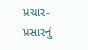પ્રચાર-પ્રસારનું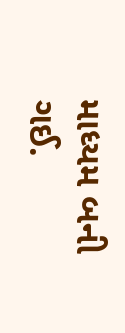માધ્યમ બની ગઈ.